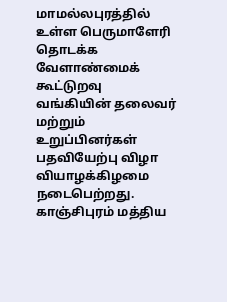மாமல்லபுரத்தில் உள்ள பெருமாளேரி தொடக்க வேளாண்மைக் கூட்டுறவு வங்கியின் தலைவர் மற்றும் உறுப்பினர்கள் பதவியேற்பு விழா வியாழக்கிழமை நடைபெற்றது.
காஞ்சிபுரம் மத்திய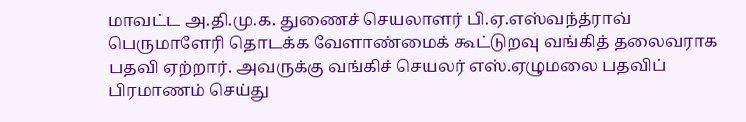மாவட்ட அ.தி.மு.க. துணைச் செயலாளர் பி.ஏ.எஸ்வந்த்ராவ் பெருமாளேரி தொடக்க வேளாண்மைக் கூட்டுறவு வங்கித் தலைவராக பதவி ஏற்றார். அவருக்கு வங்கிச் செயலர் எஸ்.ஏழுமலை பதவிப் பிரமாணம் செய்து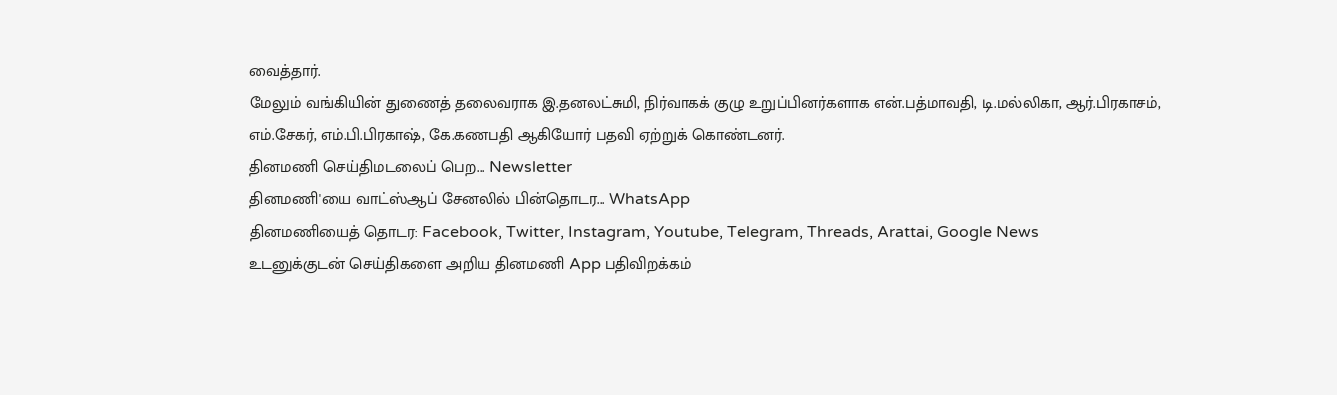வைத்தார்.
மேலும் வங்கியின் துணைத் தலைவராக இ.தனலட்சுமி, நிர்வாகக் குழு உறுப்பினர்களாக என்.பத்மாவதி, டி.மல்லிகா, ஆர்.பிரகாசம், எம்.சேகர், எம்.பி.பிரகாஷ், கே.கணபதி ஆகியோர் பதவி ஏற்றுக் கொண்டனர்.
தினமணி செய்திமடலைப் பெற... Newsletter
தினமணி'யை வாட்ஸ்ஆப் சேனலில் பின்தொடர... WhatsApp
தினமணியைத் தொடர: Facebook, Twitter, Instagram, Youtube, Telegram, Threads, Arattai, Google News
உடனுக்குடன் செய்திகளை அறிய தினமணி App பதிவிறக்கம்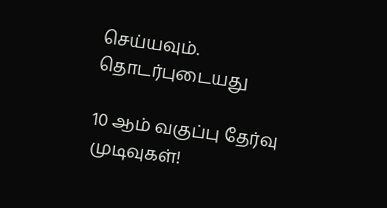செய்யவும்.
தொடர்புடையது

10 ஆம் வகுப்பு தேர்வு முடிவுகள்!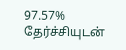97.57% தேர்ச்சியுடன்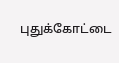புதுக்கோட்டை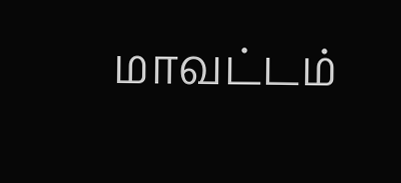மாவட்டம்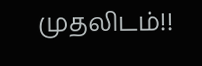முதலிடம்!!